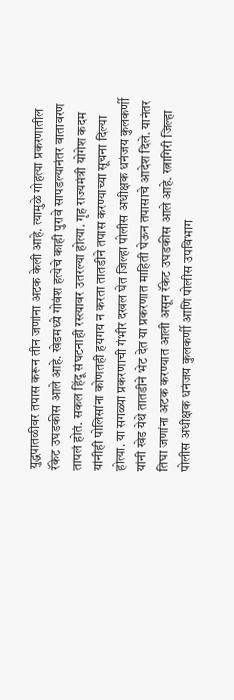युद्धपातळीवर तपास करून तीन जणांना अटक केली आहे. त्यामुळे गोहत्या प्रकरणातील रॅकेट उघडकीस आले आहे. खेडमध्ये गोवंश हत्येचे काही पुरावे सापडल्यानंतर वातावरण तापलं होतं. सकल हिंदू संघटनाही रस्त्यावर उतरल्या होत्या. गृह राज्यमंत्री योगेश कदम यांनीही पोलिसांना कोणतही हयगय न करता तातडीने तपास करण्याच्या सूचना दिल्या होत्या. या सगळ्या प्रकरणाची गंभीर दखल घेत जिल्हा पोलीस अधीक्षक धनंजय कुलकर्णी यांनी खेड येथे तातडीने भेट देत या प्रकरणात माहिती घेऊन तपासाचे आदेश दिले. यानंतर तिघा जणांना अटक करण्यात आली असून रॅकेट उघडकीस आले आहे. रत्नागिरी जिल्हा पोलीस अधीक्षक धनंजय कुलकर्णी आणि पोलीस उपविभाग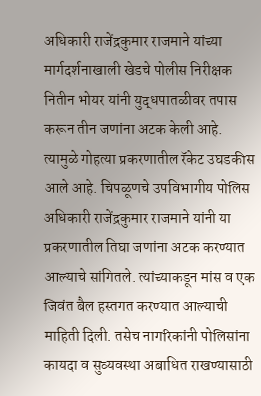अधिकारी राजेंद्रकुमार राजमाने यांच्या मार्गदर्शनाखाली खेडचे पोलीस निरीक्षक नितीन भोयर यांनी युद्धपातळीवर तपास करून तीन जणांना अटक केली आहे. त्यामुळे गोहत्या प्रकरणातील रॅकेट उघडकीस आले आहे. चिपळूणचे उपविभागीय पोलिस अधिकारी राजेंद्रकुमार राजमाने यांनी या प्रकरणातील तिघा जणांना अटक करण्यात आल्याचे सांगितले. त्यांच्याकडून मांस व एक जिवंत बैल हस्तगत करण्यात आल्याची माहिती दिली. तसेच नागरिकांनी पोलिसांना कायदा व सुव्यवस्था अबाधित राखण्यासाठी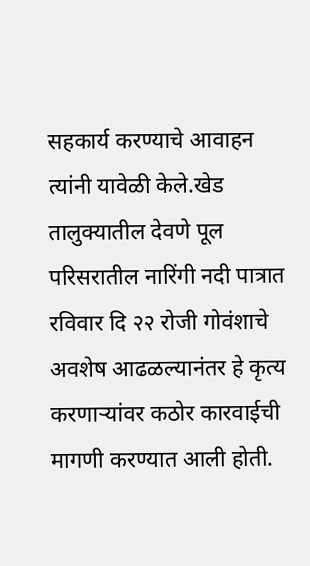सहकार्य करण्याचे आवाहन त्यांनी यावेळी केले.खेड तालुक्यातील देवणे पूल परिसरातील नारिंगी नदी पात्रात रविवार दि २२ रोजी गोवंशाचे अवशेष आढळल्यानंतर हे कृत्य करणाऱ्यांवर कठोर कारवाईची मागणी करण्यात आली होती.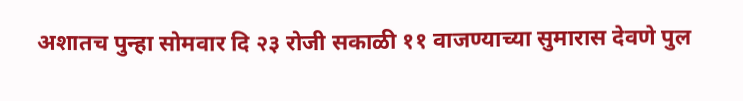अशातच पुन्हा सोमवार दि २३ रोजी सकाळी ११ वाजण्याच्या सुमारास देवणे पुल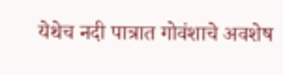येथेच नदी पात्रात गोवंशाचे अवशेष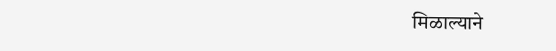मिळाल्याने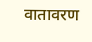वातावरण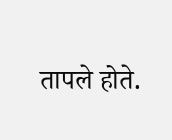तापले होते.